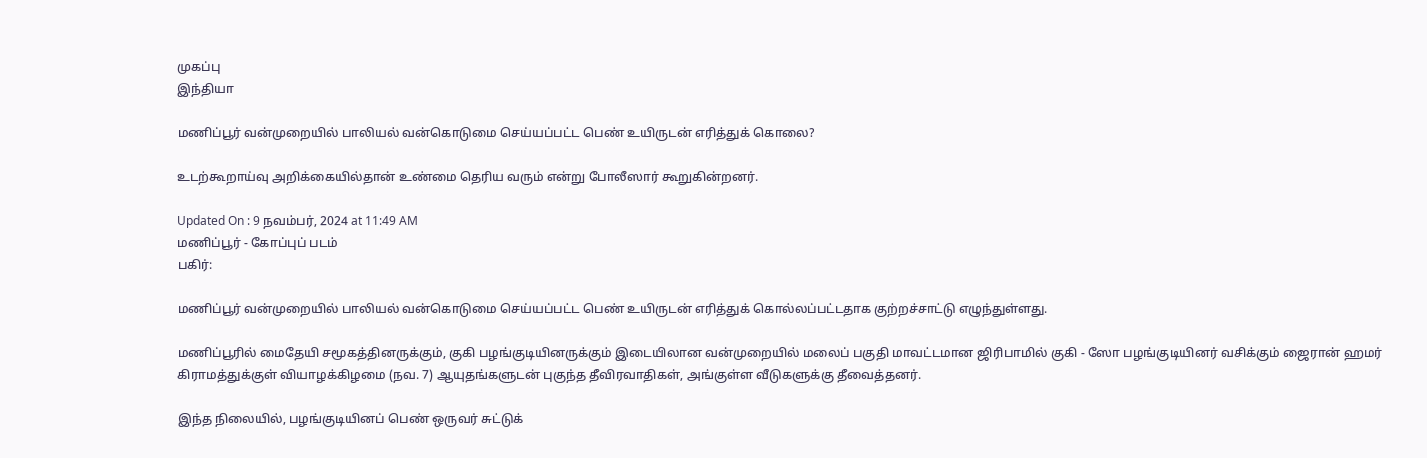முகப்பு
இந்தியா

மணிப்பூர் வன்முறையில் பாலியல் வன்கொடுமை செய்யப்பட்ட பெண் உயிருடன் எரித்துக் கொலை?

உடற்கூறாய்வு அறிக்கையில்தான் உண்மை தெரிய வரும் என்று போலீஸார் கூறுகின்றனர்.

Updated On : 9 நவம்பர், 2024 at 11:49 AM
மணிப்பூர் - கோப்புப் படம்
பகிர்:

மணிப்பூர் வன்முறையில் பாலியல் வன்கொடுமை செய்யப்பட்ட பெண் உயிருடன் எரித்துக் கொல்லப்பட்டதாக குற்றச்சாட்டு எழுந்துள்ளது.

மணிப்பூரில் மைதேயி சமூகத்தினருக்கும், குகி பழங்குடியினருக்கும் இடையிலான வன்முறையில் மலைப் பகுதி மாவட்டமான ஜிரிபாமில் குகி - ஸோ பழங்குடியினர் வசிக்கும் ஜைரான் ஹமர் கிராமத்துக்குள் வியாழக்கிழமை (நவ. 7) ஆயுதங்களுடன் புகுந்த தீவிரவாதிகள், அங்குள்ள வீடுகளுக்கு தீவைத்தனர்.

இந்த நிலையில், பழங்குடியினப் பெண் ஒருவர் சுட்டுக்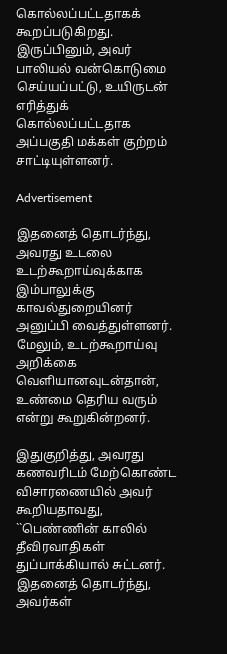கொல்லப்பட்டதாகக் கூறப்படுகிறது. இருப்பினும், அவர் பாலியல் வன்கொடுமை செய்யப்பட்டு, உயிருடன் எரித்துக் கொல்லப்பட்டதாக அப்பகுதி மக்கள் குற்றம் சாட்டியுள்ளனர்.

Advertisement

இதனைத் தொடர்ந்து, அவரது உடலை உடற்கூறாய்வுக்காக இம்பாலுக்கு காவல்துறையினர் அனுப்பி வைத்துள்ளனர். மேலும், உடற்கூறாய்வு அறிக்கை வெளியானவுடன்தான், உண்மை தெரிய வரும் என்று கூறுகின்றனர்.

இதுகுறித்து, அவரது கணவரிடம் மேற்கொண்ட விசாரணையில் அவர் கூறியதாவது, ``பெண்ணின் காலில் தீவிரவாதிகள் துப்பாக்கியால் சுட்டனர். இதனைத் தொடர்ந்து, அவர்கள்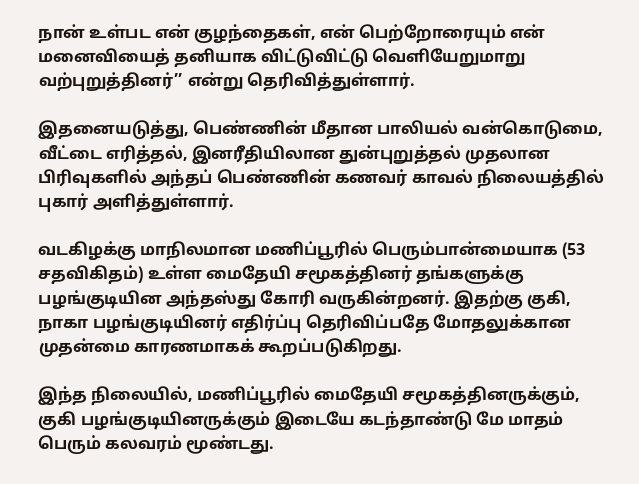நான் உள்பட என் குழந்தைகள், என் பெற்றோரையும் என் மனைவியைத் தனியாக விட்டுவிட்டு வெளியேறுமாறு வற்புறுத்தினர்’’ என்று தெரிவித்துள்ளார்.

இதனையடுத்து, பெண்ணின் மீதான பாலியல் வன்கொடுமை, வீட்டை எரித்தல், இனரீதியிலான துன்புறுத்தல் முதலான பிரிவுகளில் அந்தப் பெண்ணின் கணவர் காவல் நிலையத்தில் புகார் அளித்துள்ளார்.

வடகிழக்கு மாநிலமான மணிப்பூரில் பெரும்பான்மையாக (53 சதவிகிதம்) உள்ள மைதேயி சமூகத்தினர் தங்களுக்கு பழங்குடியின அந்தஸ்து கோரி வருகின்றனர். இதற்கு குகி, நாகா பழங்குடியினர் எதிர்ப்பு தெரிவிப்பதே மோதலுக்கான முதன்மை காரணமாகக் கூறப்படுகிறது.

இந்த நிலையில், மணிப்பூரில் மைதேயி சமூகத்தினருக்கும், குகி பழங்குடியினருக்கும் இடையே கடந்தாண்டு மே மாதம் பெரும் கலவரம் மூண்டது.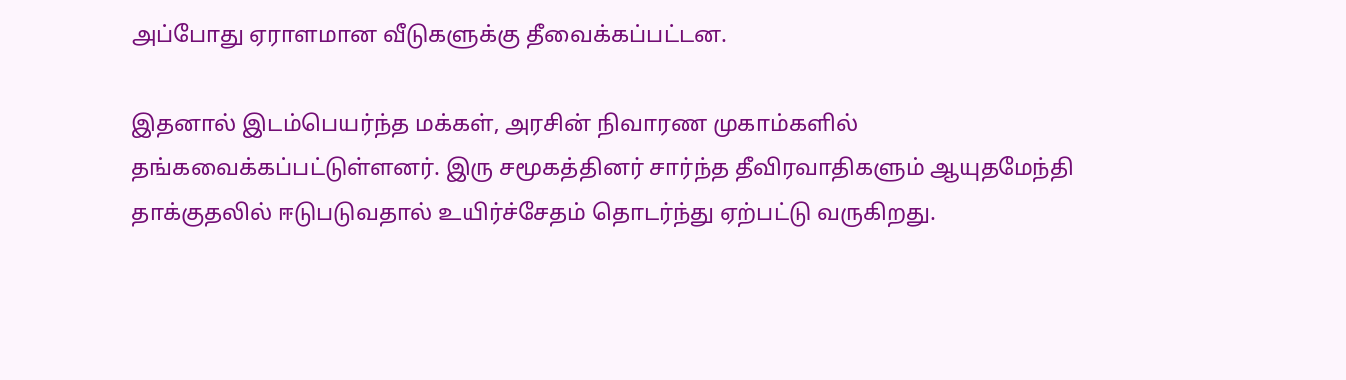அப்போது ஏராளமான வீடுகளுக்கு தீவைக்கப்பட்டன.

இதனால் இடம்பெயர்ந்த மக்கள், அரசின் நிவாரண முகாம்களில் தங்கவைக்கப்பட்டுள்ளனர். இரு சமூகத்தினர் சார்ந்த தீவிரவாதிகளும் ஆயுதமேந்தி தாக்குதலில் ஈடுபடுவதால் உயிர்ச்சேதம் தொடர்ந்து ஏற்பட்டு வருகிறது.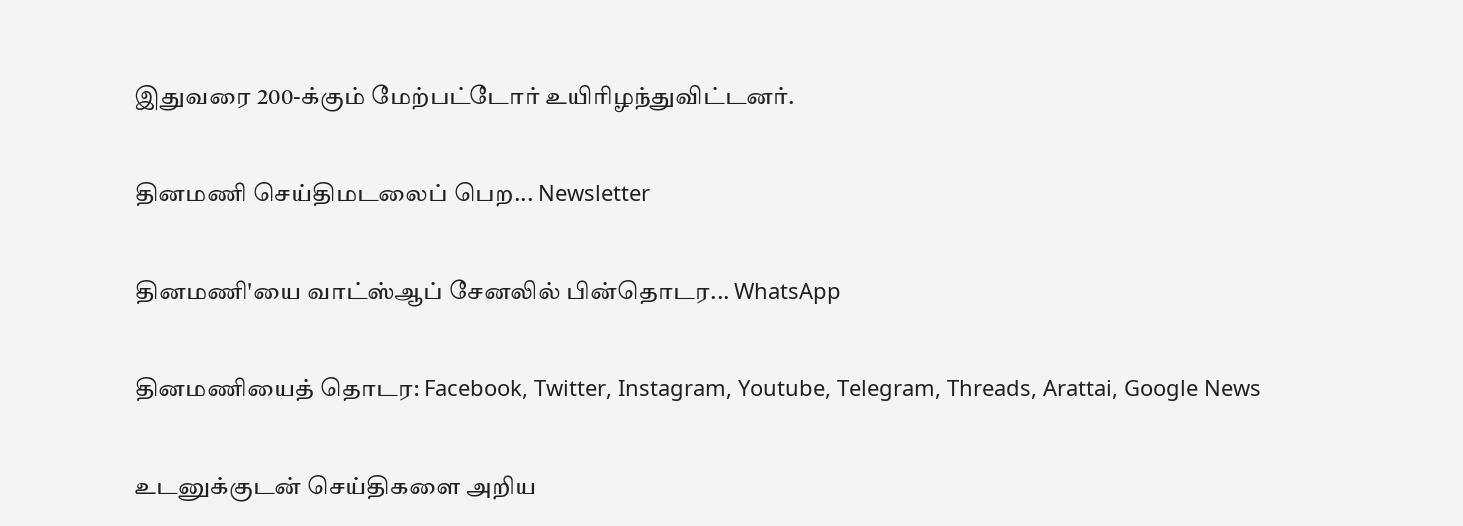இதுவரை 200-க்கும் மேற்பட்டோர் உயிரிழந்துவிட்டனர்.

தினமணி செய்திமடலைப் பெற... Newsletter

தினமணி'யை வாட்ஸ்ஆப் சேனலில் பின்தொடர... WhatsApp

தினமணியைத் தொடர: Facebook, Twitter, Instagram, Youtube, Telegram, Threads, Arattai, Google News

உடனுக்குடன் செய்திகளை அறிய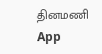தினமணி App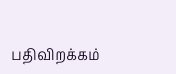பதிவிறக்கம்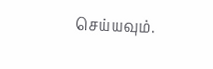செய்யவும்.